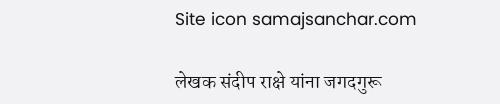Site icon samajsanchar.com

लेखक संदीप राक्षे यांना जगदगुरू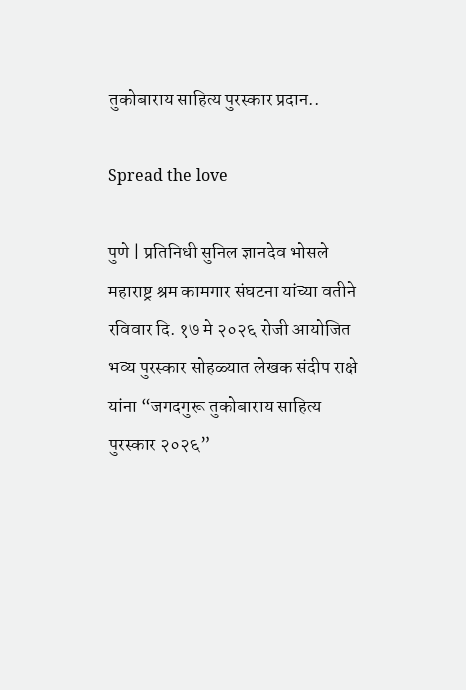तुकोबाराय साहित्य पुरस्कार प्रदान..

Spread the love

पुणे | प्रतिनिधी सुनिल ज्ञानदेव भोसले
महाराष्ट्र श्रम कामगार संघटना यांच्या वतीने रविवार दि. १७ मे २०२६ रोजी आयोजित भव्य पुरस्कार सोहळ्यात लेखक संदीप राक्षे यांना “जगदगुरू तुकोबाराय साहित्य पुरस्कार २०२६”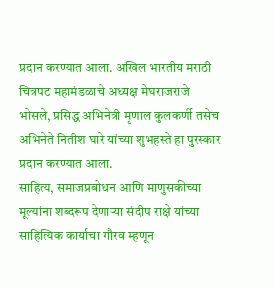प्रदान करण्यात आला. अखिल भारतीय मराठी चित्रपट महामंडळाचे अध्यक्ष मेघराजराजे भोसले, प्रसिद्ध अभिनेत्री मृणाल कुलकर्णी तसेच अभिनेते नितीश घारे यांच्या शुभहस्ते हा पुरस्कार प्रदान करण्यात आला.
साहित्य, समाजप्रबोधन आणि माणुसकीच्या मूल्यांना शब्दरूप देणाऱ्या संदीप राक्षे यांच्या साहित्यिक कार्याचा गौरव म्हणून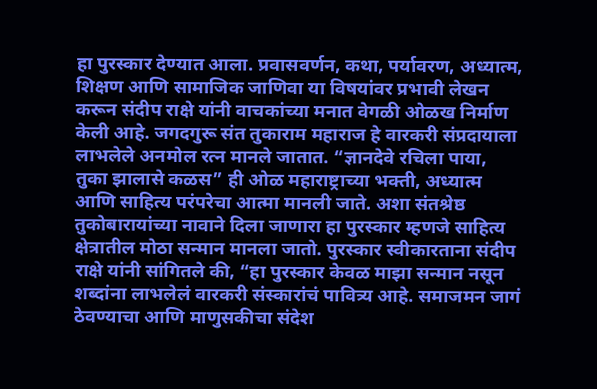हा पुरस्कार देण्यात आला. प्रवासवर्णन, कथा, पर्यावरण, अध्यात्म, शिक्षण आणि सामाजिक जाणिवा या विषयांवर प्रभावी लेखन करून संदीप राक्षे यांनी वाचकांच्या मनात वेगळी ओळख निर्माण केली आहे. जगदगुरू संत तुकाराम महाराज हे वारकरी संप्रदायाला लाभलेले अनमोल रत्न मानले जातात. “ज्ञानदेवे रचिला पाया, तुका झालासे कळस” ही ओळ महाराष्ट्राच्या भक्ती, अध्यात्म आणि साहित्य परंपरेचा आत्मा मानली जाते. अशा संतश्रेष्ठ तुकोबारायांच्या नावाने दिला जाणारा हा पुरस्कार म्हणजे साहित्य क्षेत्रातील मोठा सन्मान मानला जातो. पुरस्कार स्वीकारताना संदीप राक्षे यांनी सांगितले की, “हा पुरस्कार केवळ माझा सन्मान नसून शब्दांना लाभलेलं वारकरी संस्कारांचं पावित्र्य आहे. समाजमन जागं ठेवण्याचा आणि माणुसकीचा संदेश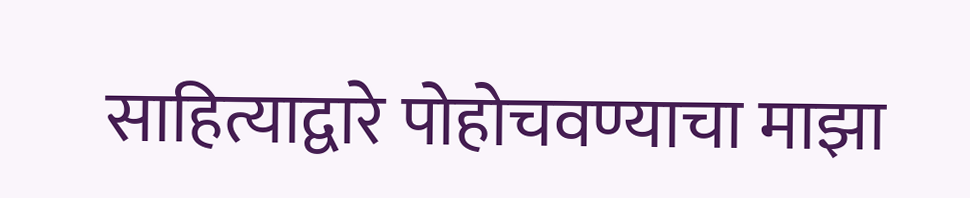साहित्याद्वारे पोहोचवण्याचा माझा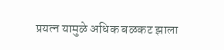प्रयत्न यामुळे अधिक बळकट झाला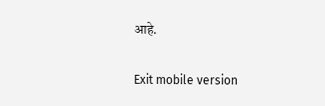आहे.

Exit mobile version